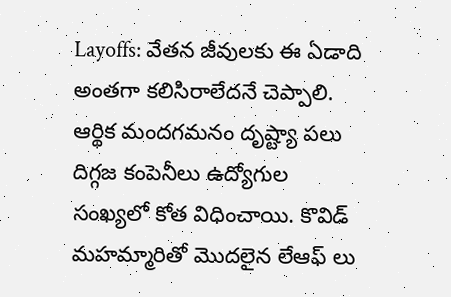Layoffs: వేతన జీవులకు ఈ ఏడాది అంతగా కలిసిరాలేదనే చెప్పాలి. ఆర్థిక మందగమనం దృష్ట్యా పలు దిగ్గజ కంపెనీలు ఉద్యోగుల సంఖ్యలో కోత విధించాయి. కొవిడ్ మహమ్మారితో మొదలైన లేఆఫ్ లు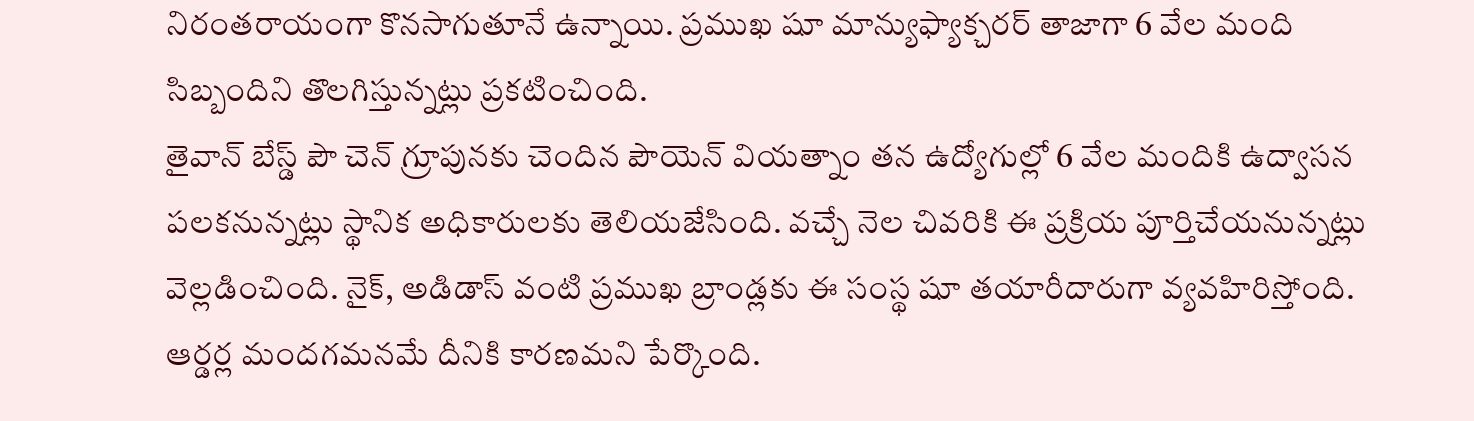నిరంతరాయంగా కొనసాగుతూనే ఉన్నాయి. ప్రముఖ షూ మాన్యుఫ్యాక్చరర్ తాజాగా 6 వేల మంది సిబ్బందిని తొలగిస్తున్నట్లు ప్రకటించింది.
తైవాన్ బేస్డ్ పౌ చెన్ గ్రూపునకు చెందిన పౌయెన్ వియత్నాం తన ఉద్యోగుల్లో 6 వేల మందికి ఉద్వాసన పలకనున్నట్లు స్థానిక అధికారులకు తెలియజేసింది. వచ్చే నెల చివరికి ఈ ప్రక్రియ పూర్తిచేయనున్నట్లు వెల్లడించింది. నైక్, అడిడాస్ వంటి ప్రముఖ బ్రాండ్లకు ఈ సంస్థ షూ తయారీదారుగా వ్యవహిరిస్తోంది. ఆర్డర్ల మందగమనమే దీనికి కారణమని పేర్కొంది.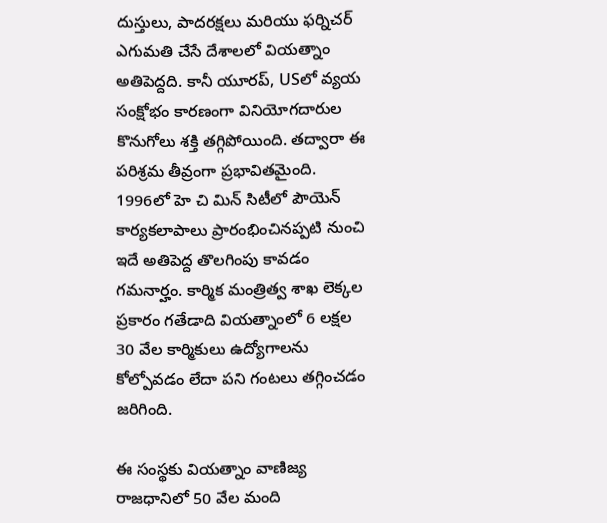దుస్తులు, పాదరక్షలు మరియు ఫర్నిచర్ ఎగుమతి చేసే దేశాలలో వియత్నాం అతిపెద్దది. కానీ యూరప్, USలో వ్యయ సంక్షోభం కారణంగా వినియోగదారుల కొనుగోలు శక్తి తగ్గిపోయింది. తద్వారా ఈ పరిశ్రమ తీవ్రంగా ప్రభావితమైంది. 1996లో హె చి మిన్ సిటీలో పౌయెన్ కార్యకలాపాలు ప్రారంభించినప్పటి నుంచి ఇదే అతిపెద్ద తొలగింపు కావడం గమనార్హం. కార్మిక మంత్రిత్వ శాఖ లెక్కల ప్రకారం గతేడాది వియత్నాంలో 6 లక్షల 30 వేల కార్మికులు ఉద్యోగాలను కోల్పోవడం లేదా పని గంటలు తగ్గించడం జరిగింది.

ఈ సంస్థకు వియత్నాం వాణిజ్య రాజధానిలో 50 వేల మంది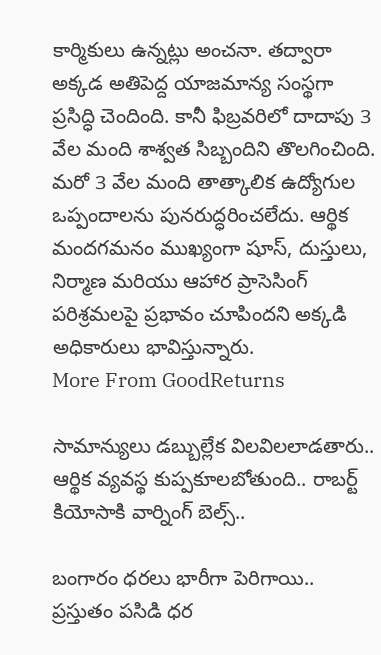కార్మికులు ఉన్నట్లు అంచనా. తద్వారా అక్కడ అతిపెద్ద యాజమాన్య సంస్థగా ప్రసిద్ధి చెందింది. కానీ ఫిబ్రవరిలో దాదాపు 3 వేల మంది శాశ్వత సిబ్బందిని తొలగించింది. మరో 3 వేల మంది తాత్కాలిక ఉద్యోగుల ఒప్పందాలను పునరుద్ధరించలేదు. ఆర్థిక మందగమనం ముఖ్యంగా షూస్, దుస్తులు, నిర్మాణ మరియు ఆహార ప్రాసెసింగ్ పరిశ్రమలపై ప్రభావం చూపిందని అక్కడి అధికారులు భావిస్తున్నారు.
More From GoodReturns

సామాన్యులు డబ్బుల్లేక విలవిలలాడతారు.. ఆర్థిక వ్యవస్థ కుప్పకూలబోతుంది.. రాబర్ట్ కియోసాకి వార్నింగ్ బెల్స్..

బంగారం ధరలు భారీగా పెరిగాయి.. ప్రస్తుతం పసిడి ధర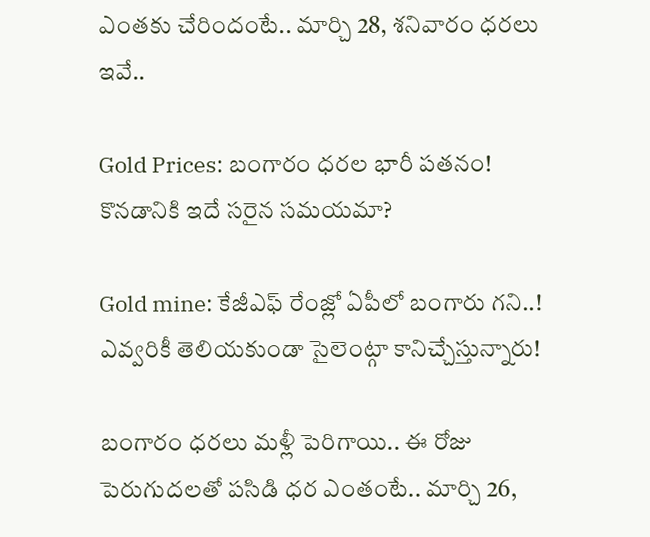ఎంతకు చేరిందంటే.. మార్చి 28, శనివారం ధరలు ఇవే..

Gold Prices: బంగారం ధరల భారీ పతనం! కొనడానికి ఇదే సరైన సమయమా?

Gold mine: కేజీఎఫ్ రేంజ్లో ఏపీలో బంగారు గని..! ఎవ్వరికీ తెలియకుండా సైలెంట్గా కానిచ్చేస్తున్నారు!

బంగారం ధరలు మళ్లీ పెరిగాయి.. ఈ రోజు పెరుగుదలతో పసిడి ధర ఎంతంటే.. మార్చి 26,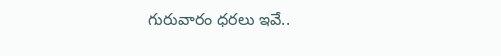గురువారం ధరలు ఇవే..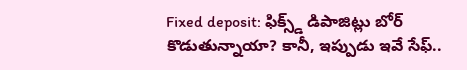Fixed deposit: ఫిక్స్డ్ డిపాజిట్లు బోర్ కొడుతున్నాయా? కానీ, ఇప్పుడు ఇవే సేఫ్..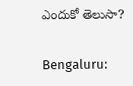ఎందుకో తెలుసా?

Bengaluru: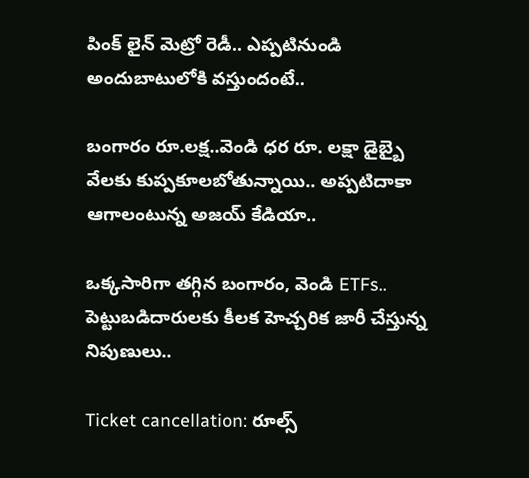పింక్ లైన్ మెట్రో రెడీ.. ఎప్పటినుండి అందుబాటులోకి వస్తుందంటే..

బంగారం రూ.లక్ష..వెండి ధర రూ. లక్షా డైబ్బై వేలకు కుప్పకూలబోతున్నాయి.. అప్పటిదాకా ఆగాలంటున్న అజయ్ కేడియా..

ఒక్కసారిగా తగ్గిన బంగారం, వెండి ETFs.. పెట్టుబడిదారులకు కీలక హెచ్చరిక జారీ చేస్తున్న నిపుణులు..

Ticket cancellation: రూల్స్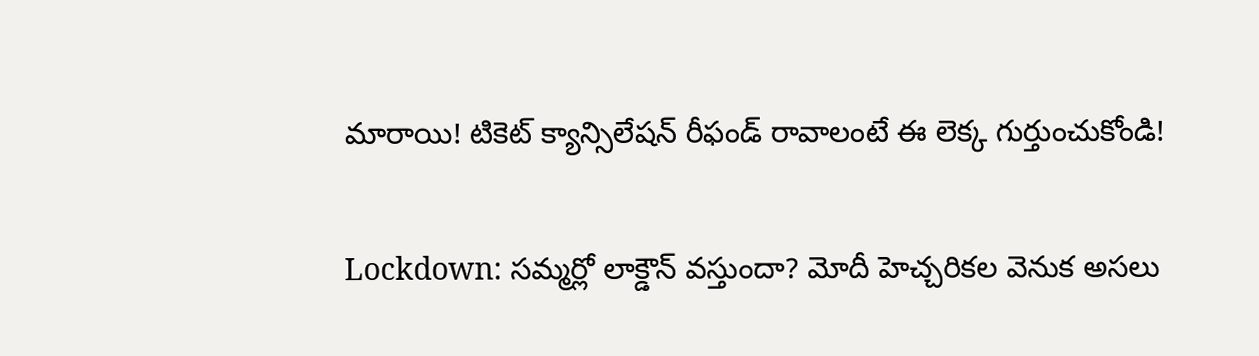మారాయి! టికెట్ క్యాన్సిలేషన్ రీఫండ్ రావాలంటే ఈ లెక్క గుర్తుంచుకోండి!

Lockdown: సమ్మర్లో లాక్డౌన్ వస్తుందా? మోదీ హెచ్చరికల వెనుక అసలు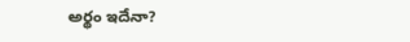అర్థం ఇదేనా?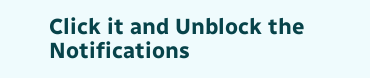Click it and Unblock the Notifications